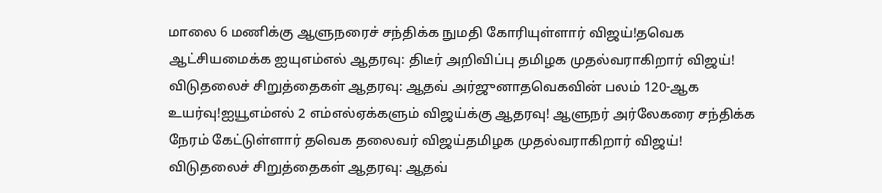மாலை 6 மணிக்கு ஆளுநரைச் சந்திக்க நுமதி கோரியுள்ளார் விஜய்!தவெக ஆட்சியமைக்க ஐயுஎம்எல் ஆதரவு: திடீர் அறிவிப்பு தமிழக முதல்வராகிறார் விஜய்! விடுதலைச் சிறுத்தைகள் ஆதரவு: ஆதவ் அர்ஜுனாதவெகவின் பலம் 120-ஆக உயர்வு!ஐயூஎம்எல் 2 எம்எல்ஏக்களும் விஜய்க்கு ஆதரவு! ஆளுநர் அர்லேகரை சந்திக்க நேரம் கேட்டுள்ளார் தவெக தலைவர் விஜய்தமிழக முதல்வராகிறார் விஜய்! விடுதலைச் சிறுத்தைகள் ஆதரவு: ஆதவ்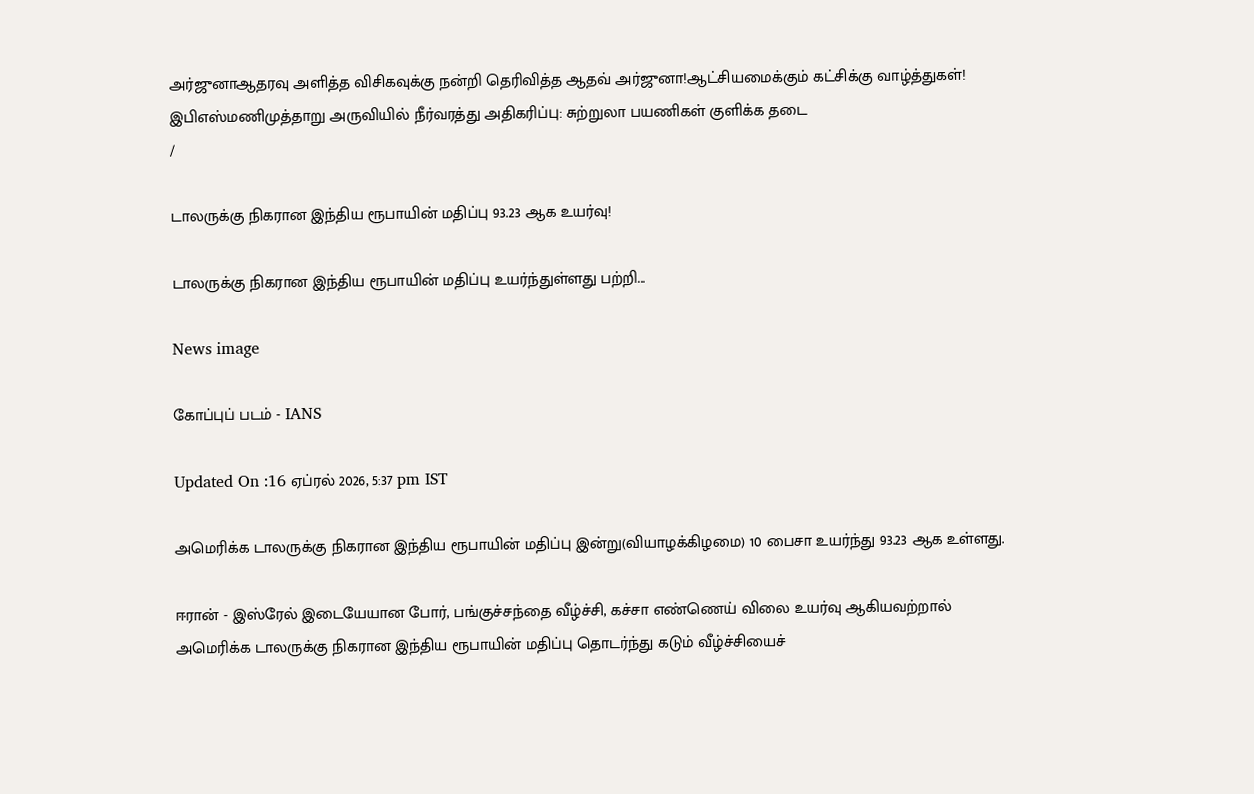அர்ஜுனாஆதரவு அளித்த விசிகவுக்கு நன்றி தெரிவித்த ஆதவ் அர்ஜுனா!ஆட்சியமைக்கும் கட்சிக்கு வாழ்த்துகள்! இபிஎஸ்மணிமுத்தாறு அருவியில் நீர்வரத்து அதிகரிப்பு: சுற்றுலா பயணிகள் குளிக்க தடை
/

டாலருக்கு நிகரான இந்திய ரூபாயின் மதிப்பு 93.23 ஆக உயர்வு!

டாலருக்கு நிகரான இந்திய ரூபாயின் மதிப்பு உயர்ந்துள்ளது பற்றி...

News image

கோப்புப் படம் - IANS

Updated On :16 ஏப்ரல் 2026, 5:37 pm IST

அமெரிக்க டாலருக்கு நிகரான இந்திய ரூபாயின் மதிப்பு இன்று(வியாழக்கிழமை) 10 பைசா உயர்ந்து 93.23 ஆக உள்ளது.

ஈரான் - இஸ்ரேல் இடையேயான போர், பங்குச்சந்தை வீழ்ச்சி, கச்சா எண்ணெய் விலை உயர்வு ஆகியவற்றால் அமெரிக்க டாலருக்கு நிகரான இந்திய ரூபாயின் மதிப்பு தொடர்ந்து கடும் வீழ்ச்சியைச்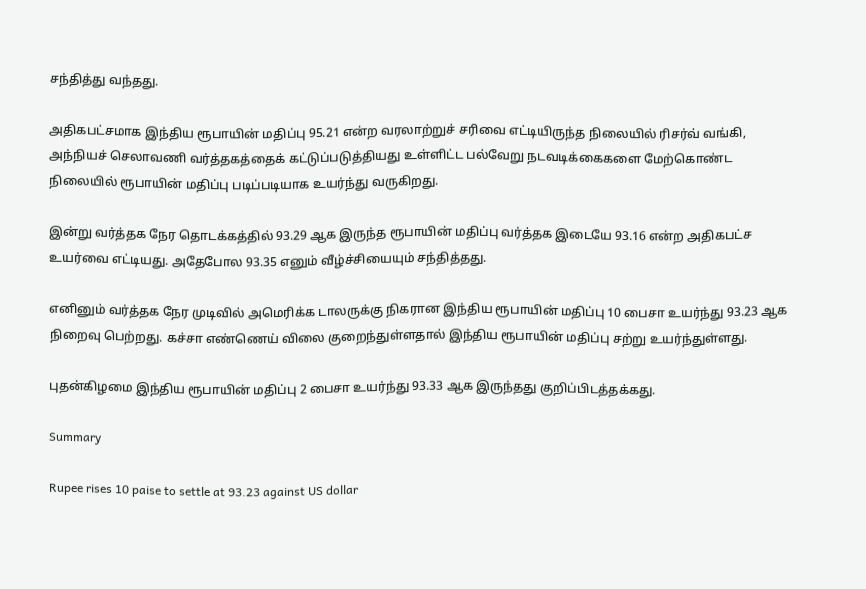சந்தித்து வந்தது.

அதிகபட்சமாக இந்திய ரூபாயின் மதிப்பு 95.21 என்ற வரலாற்றுச் சரிவை எட்டியிருந்த நிலையில் ரிசர்வ் வங்கி, அந்நியச் செலாவணி வர்த்தகத்தைக் கட்டுப்படுத்தியது உள்ளிட்ட பல்வேறு நடவடிக்கைகளை மேற்கொண்ட நிலையில் ரூபாயின் மதிப்பு படிப்படியாக உயர்ந்து வருகிறது.

இன்று வர்த்தக நேர தொடக்கத்தில் 93.29 ஆக இருந்த ரூபாயின் மதிப்பு வர்த்தக இடையே 93.16 என்ற அதிகபட்ச உயர்வை எட்டியது. அதேபோல 93.35 எனும் வீழ்ச்சியையும் சந்தித்தது.

எனினும் வர்த்தக நேர முடிவில் அமெரிக்க டாலருக்கு நிகரான இந்திய ரூபாயின் மதிப்பு 10 பைசா உயர்ந்து 93.23 ஆக நிறைவு பெற்றது. கச்சா எண்ணெய் விலை குறைந்துள்ளதால் இந்திய ரூபாயின் மதிப்பு சற்று உயர்ந்துள்ளது.

புதன்கிழமை இந்திய ரூபாயின் மதிப்பு 2 பைசா உயர்ந்து 93.33 ஆக இருந்தது குறிப்பிடத்தக்கது.

Summary

Rupee rises 10 paise to settle at 93.23 against US dollar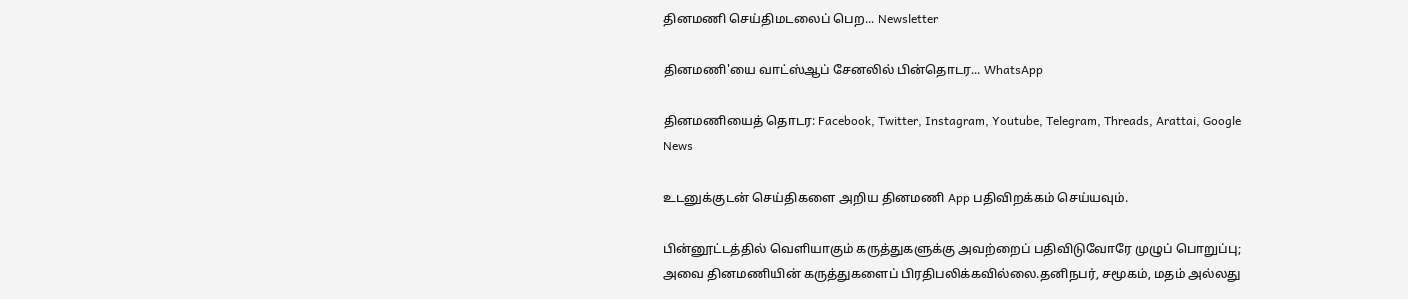தினமணி செய்திமடலைப் பெற... Newsletter

தினமணி'யை வாட்ஸ்ஆப் சேனலில் பின்தொடர... WhatsApp

தினமணியைத் தொடர: Facebook, Twitter, Instagram, Youtube, Telegram, Threads, Arattai, Google News

உடனுக்குடன் செய்திகளை அறிய தினமணி App பதிவிறக்கம் செய்யவும்.

பின்னூட்டத்தில் வெளியாகும் கருத்துகளுக்கு அவற்றைப் பதிவிடுவோரே முழுப் பொறுப்பு; அவை தினமணியின் கருத்துகளைப் பிரதிபலிக்கவில்லை.தனிநபர், சமூகம், மதம் அல்லது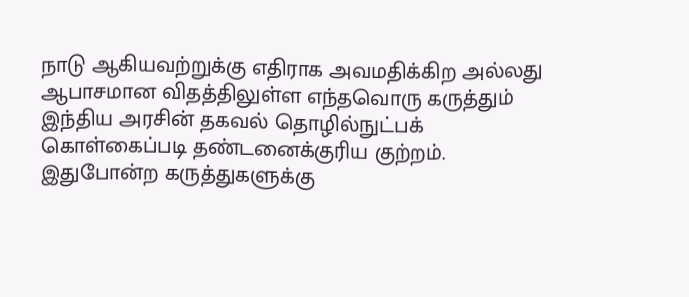நாடு ஆகியவற்றுக்கு எதிராக அவமதிக்கிற அல்லது ஆபாசமான விதத்திலுள்ள எந்தவொரு கருத்தும் இந்திய அரசின் தகவல் தொழில்நுட்பக் கொள்கைப்படி தண்டனைக்குரிய குற்றம். இதுபோன்ற கருத்துகளுக்கு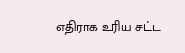எதிராக உரிய சட்ட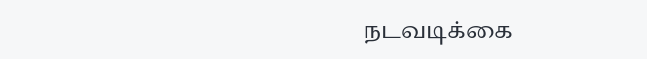நடவடிக்கை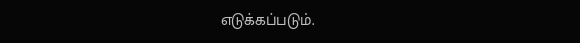எடுக்கப்படும்.